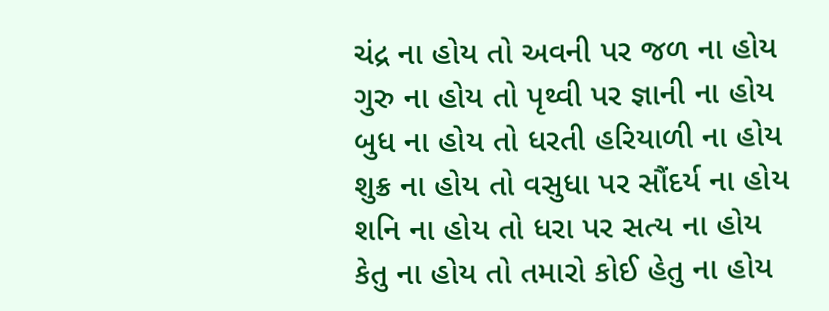ચંદ્ર ના હોય તો અવની પર જળ ના હોય
ગુરુ ના હોય તો પૃથ્વી પર જ્ઞાની ના હોય
બુધ ના હોય તો ધરતી હરિયાળી ના હોય
શુક્ર ના હોય તો વસુધા પર સૌંદર્ય ના હોય
શનિ ના હોય તો ધરા પર સત્ય ના હોય
કેતુ ના હોય તો તમારો કોઈ હેતુ ના હોય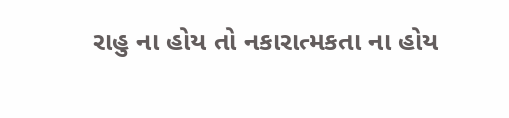રાહુ ના હોય તો નકારાત્મકતા ના હોય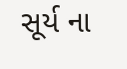સૂર્ય ના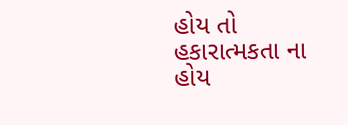હોય તો હકારાત્મકતા ના હોય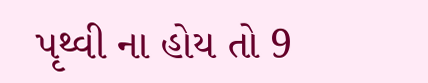પૃથ્વી ના હોય તો 9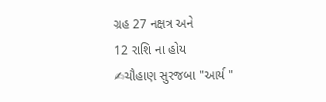ગ્રહ 27 નક્ષત્ર અને
12 રાશિ ના હોય
✍ચૌહાણ સુરજબા "આર્ય "